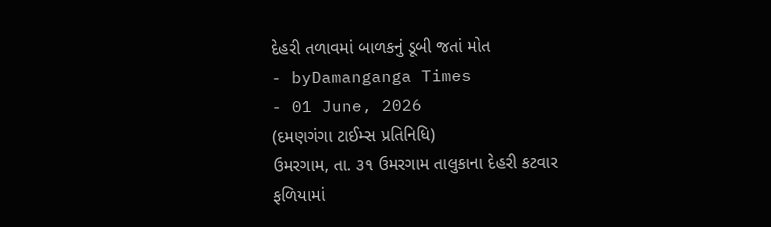દેહરી તળાવમાં બાળકનું ડૂબી જતાં મોત
- byDamanganga Times
- 01 June, 2026
(દમણગંગા ટાઈમ્સ પ્રતિનિધિ)
ઉમરગામ, તા. ૩૧ ઉમરગામ તાલુકાના દેહરી કટવાર ફળિયામાં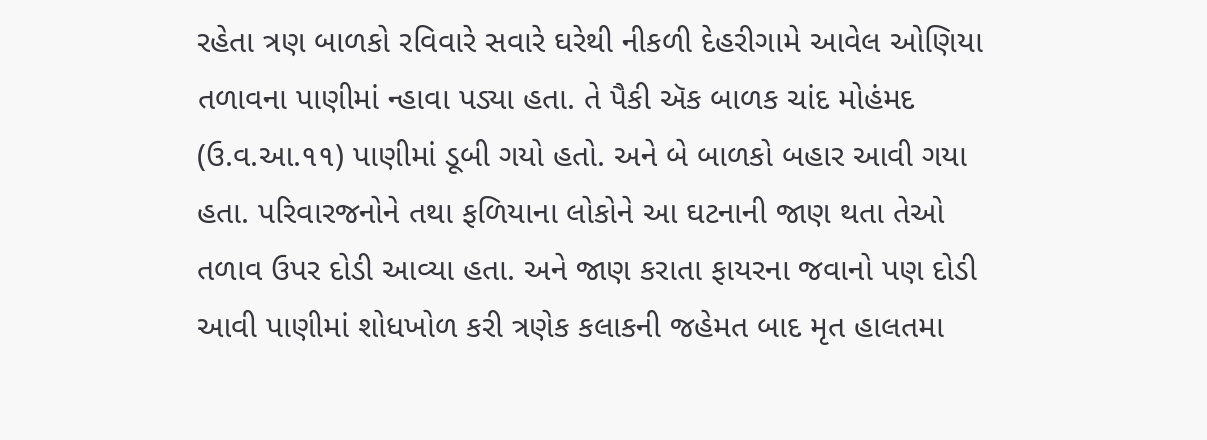રહેતા ત્રણ બાળકો રવિવારે સવારે ઘરેથી નીકળી દેહરીગામે આવેલ ઓણિયા તળાવના પાણીમાં ન્હાવા પડ્યા હતા. તે પૈકી ઍક બાળક ચાંદ મોહંમદ (ઉ.વ.આ.૧૧) પાણીમાં ડૂબી ગયો હતો. અને બે બાળકો બહાર આવી ગયા હતા. પરિવારજનોને તથા ફળિયાના લોકોને આ ઘટનાની જાણ થતા તેઓ તળાવ ઉપર દોડી આવ્યા હતા. અને જાણ કરાતા ફાયરના જવાનો પણ દોડી આવી પાણીમાં શોધખોળ કરી ત્રણેક કલાકની જહેમત બાદ મૃત હાલતમા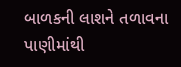બાળકની લાશને તળાવના પાણીમાંથી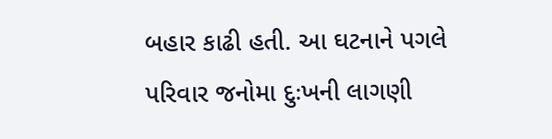બહાર કાઢી હતી. આ ઘટનાને પગલે પરિવાર જનોમા દુઃખની લાગણી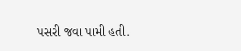પસરી જવા પામી હતી.